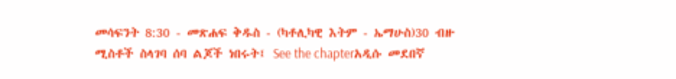መሳፍንት 8:30 - መጽሐፍ ቅዱስ - (ካቶሊካዊ እትም - ኤማሁስ)30 ብዙ ሚስቶች ስላገባ ሰባ ልጆች ነበሩት፤ See the chapterአዲሱ መደበኛ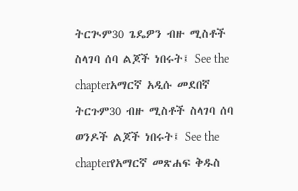ትርጒም30 ጌዴዎን ብዙ ሚስቶች ስላገባ ሰባ ልጆች ነበሩት፤ See the chapterአማርኛ አዲሱ መደበኛ ትርጉም30 ብዙ ሚስቶች ስላገባ ሰባ ወንዶች ልጆች ነበሩት፤ See the chapterየአማርኛ መጽሐፍ ቅዱስ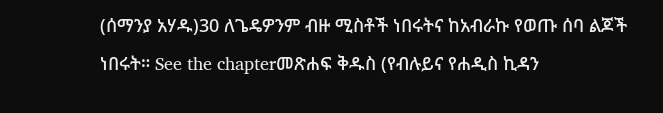(ሰማንያ አሃዱ)30 ለጌዴዎንም ብዙ ሚስቶች ነበሩትና ከአብራኩ የወጡ ሰባ ልጆች ነበሩት። See the chapterመጽሐፍ ቅዱስ (የብሉይና የሐዲስ ኪዳን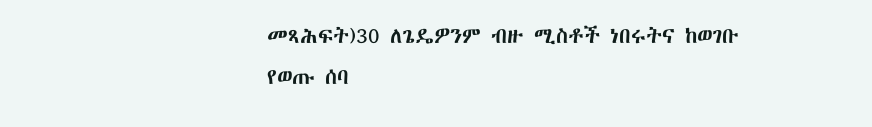መጻሕፍት)30 ለጌዴዎንም ብዙ ሚስቶች ነበሩትና ከወገቡ የወጡ ሰባ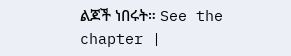ልጆች ነበሩት። See the chapter |